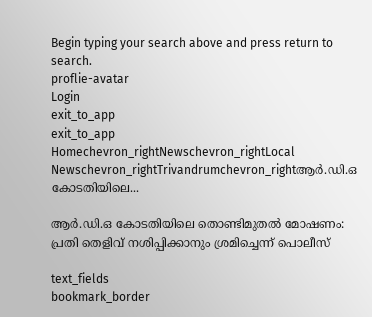Begin typing your search above and press return to search.
proflie-avatar
Login
exit_to_app
exit_to_app
Homechevron_rightNewschevron_rightLocal Newschevron_rightTrivandrumchevron_rightആർ.ഡി.ഒ കോടതിയിലെ...

ആർ.ഡി.ഒ കോടതിയിലെ തൊണ്ടിമുതൽ മോഷണം: പ്രതി തെളിവ് നശിപ്പിക്കാനും ശ്രമിച്ചെന്ന് പൊലീസ്

text_fields
bookmark_border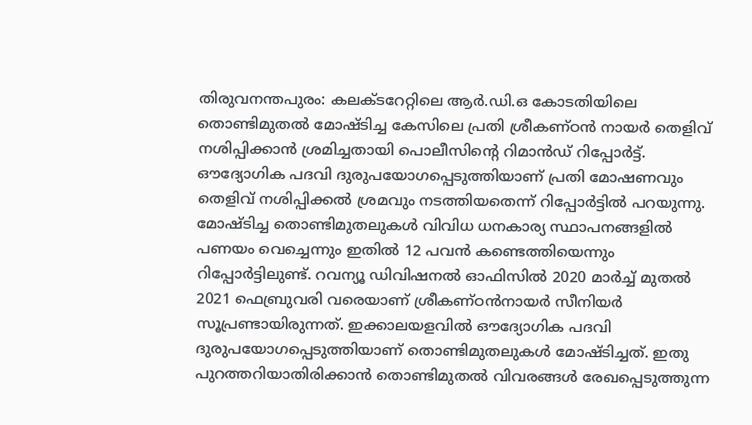തിരുവനന്തപുരം: കലക്ടറേറ്റിലെ ആർ.ഡി.ഒ കോടതിയിലെ തൊണ്ടിമുതൽ മോഷ്ടിച്ച കേസിലെ പ്രതി ശ്രീകണ്ഠൻ നായർ തെളിവ്‌ നശിപ്പിക്കാൻ ശ്രമിച്ചതായി പൊലീസിന്‍റെ റിമാൻഡ് റിപ്പോർട്ട്‌. ഔദ്യോഗിക പദവി ദുരുപയോഗപ്പെടുത്തിയാണ്‌ പ്രതി മോഷണവും തെളിവ്‌ നശിപ്പിക്കൽ ശ്രമവും നടത്തിയതെന്ന് റിപ്പോർട്ടിൽ പറയുന്നു. മോഷ്ടിച്ച തൊണ്ടിമുതലുകൾ വിവിധ ധനകാര്യ സ്ഥാപനങ്ങളിൽ പണയം വെച്ചെന്നും ഇതിൽ 12 പവൻ കണ്ടെത്തിയെന്നും റിപ്പോർട്ടിലുണ്ട്. റവന്യൂ ഡിവിഷനൽ ഓഫിസിൽ 2020 മാർച്ച്‌ മുതൽ 2021 ഫെബ്രുവരി വരെയാണ്‌ ശ്രീകണ്ഠൻനായർ സീനിയർ സൂപ്രണ്ടായിരുന്നത്‌. ഇക്കാലയളവിൽ ഔദ്യോഗിക പദവി ദുരുപയോഗപ്പെടുത്തിയാണ്‌ തൊണ്ടിമുതലുകൾ മോഷ്ടിച്ചത്‌. ഇതു പുറത്തറിയാതിരിക്കാൻ തൊണ്ടിമുതൽ വിവരങ്ങൾ രേഖപ്പെടുത്തുന്ന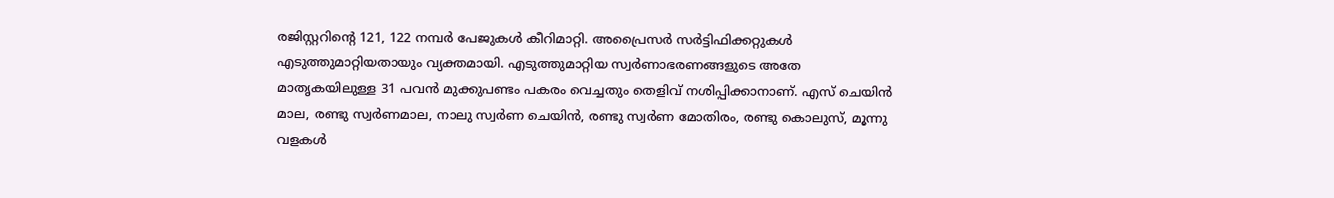രജിസ്റ്ററിന്‍റെ 121, 122 നമ്പർ പേജുകൾ കീറിമാറ്റി. അപ്രൈസർ സർട്ടിഫിക്കറ്റുകൾ എടുത്തുമാറ്റിയതായും വ്യക്തമായി. എടുത്തുമാറ്റിയ സ്വർണാഭരണങ്ങളുടെ അതേ മാതൃകയിലുള്ള 31 പവൻ മുക്കുപണ്ടം പകരം വെച്ചതും തെളിവ്‌ നശിപ്പിക്കാനാണ്. എസ്‌ ചെയിൻ മാല, രണ്ടു സ്വർണമാല, നാലു സ്വർണ ചെയിൻ, രണ്ടു സ്വർണ മോതിരം, രണ്ടു കൊലുസ്, മൂന്നു വളകൾ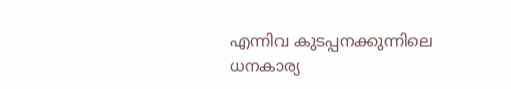എന്നിവ കുടപ്പനക്കുന്നിലെ ധനകാര്യ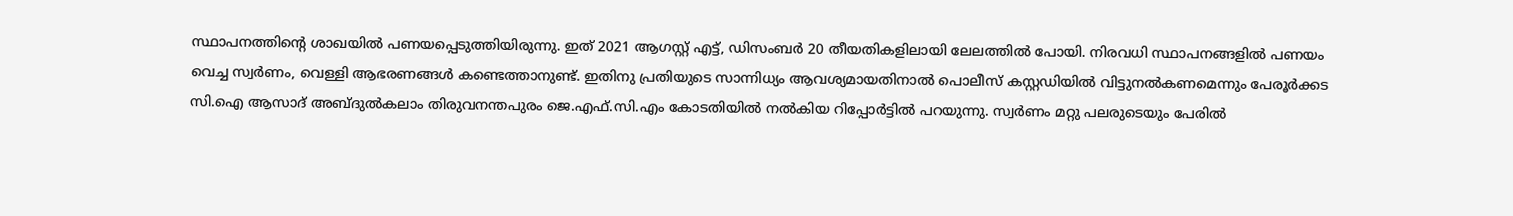സ്ഥാപനത്തിന്‍റെ ശാഖയിൽ പണയപ്പെടുത്തിയിരുന്നു. ഇത്‌ 2021 ആഗസ്റ്റ് എട്ട്‌, ഡിസംബർ 20 തീയതികളിലായി ലേലത്തിൽ പോയി. നിരവധി സ്ഥാപനങ്ങളിൽ പണയം വെച്ച സ്വർണം, വെള്ളി ആഭരണങ്ങൾ കണ്ടെത്താനുണ്ട്‌. ഇതിനു പ്രതിയുടെ സാന്നിധ്യം ആവശ്യമായതിനാൽ പൊലീസ്‌ കസ്റ്റഡിയിൽ വിട്ടുനൽകണമെന്നും പേരൂർക്കട സി.ഐ ആസാദ്‌ അബ്ദുൽകലാം തിരുവനന്തപുരം ജെ.എഫ്‌.സി.എം കോടതിയിൽ നൽകിയ റിപ്പോർട്ടിൽ പറയുന്നു. സ്വർണം മറ്റു പലരുടെയും പേരിൽ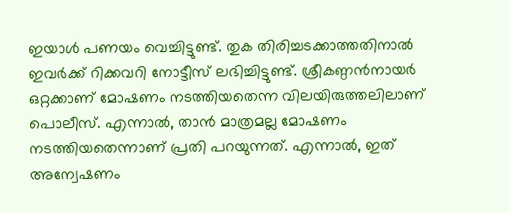ഇയാൾ പണയം വെച്ചിട്ടുണ്ട്. തുക തിരിച്ചടക്കാത്തതിനാൽ ഇവർക്ക് റിക്കവറി നോട്ടീസ് ലഭിച്ചിട്ടുണ്ട്. ശ്രീകണ്ഠൻനായർ ഒറ്റക്കാണ് മോഷണം നടത്തിയതെന്ന വിലയിരുത്തലിലാണ് പൊലീസ്. എന്നാൽ, താൻ മാത്രമല്ല മോഷണം നടത്തിയതെന്നാണ് പ്രതി പറയുന്നത്. എന്നാൽ, ഇത് അന്വേഷണം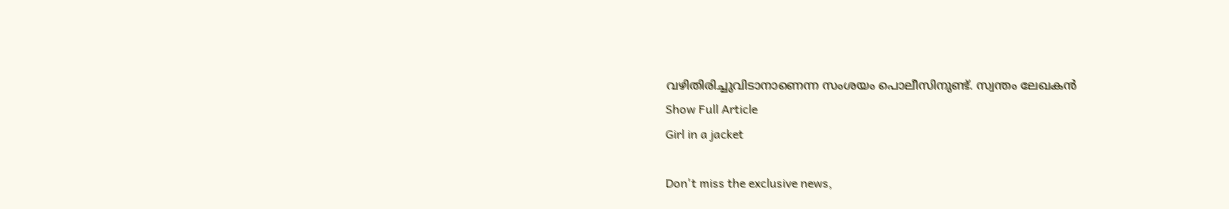വഴിതിരിച്ചുവിടാനാണെന്ന സംശയം പൊലീസിനുണ്ട്. സ്വന്തം ലേഖകൻ
Show Full Article
Girl in a jacket

Don't miss the exclusive news,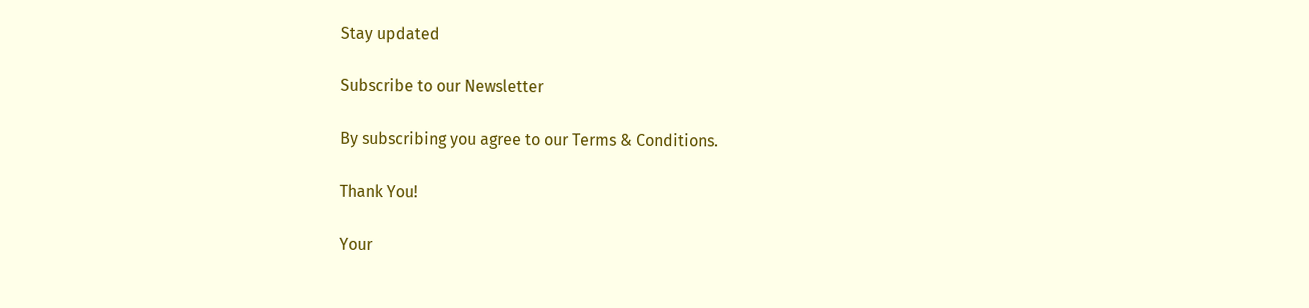Stay updated

Subscribe to our Newsletter

By subscribing you agree to our Terms & Conditions.

Thank You!

Your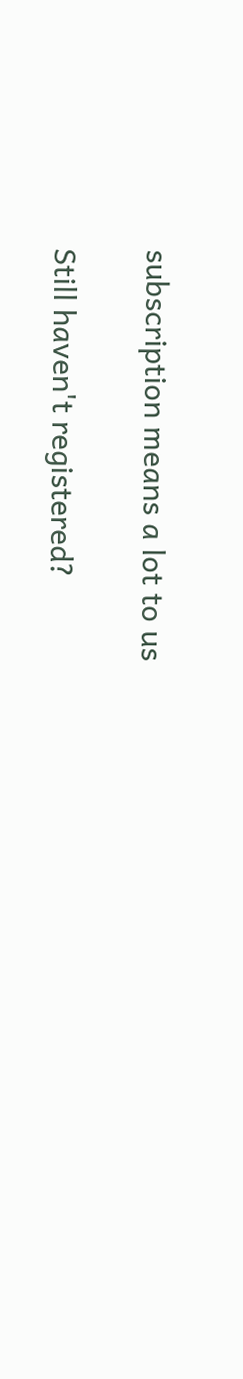subscription means a lot to us

Still haven't registered?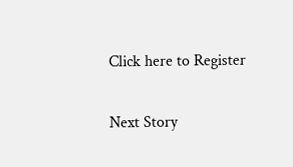Click here to Register

Next Story